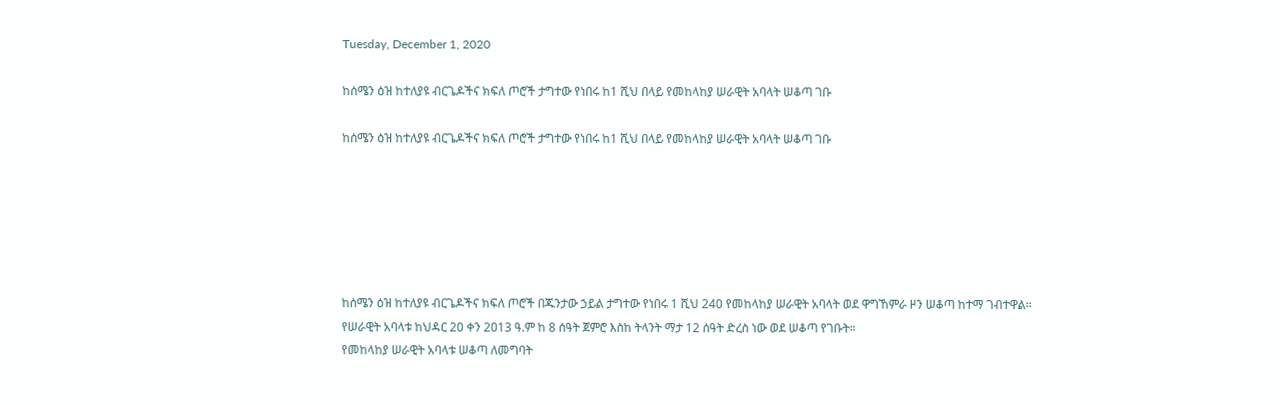Tuesday, December 1, 2020

ከሰሜን ዕዝ ከተለያዩ ብርጌዶችና ክፍለ ጦሮች ታግተው የነበሩ ከ1 ሺህ በላይ የመከላከያ ሠራዊት አባላት ሠቆጣ ገቡ

ከሰሜን ዕዝ ከተለያዩ ብርጌዶችና ክፍለ ጦሮች ታግተው የነበሩ ከ1 ሺህ በላይ የመከላከያ ሠራዊት አባላት ሠቆጣ ገቡ






ከሰሜን ዕዝ ከተለያዩ ብርጌዶችና ክፍለ ጦሮች በጁንታው ኃይል ታግተው የነበሩ 1 ሺህ 240 የመከላከያ ሠራዊት አባላት ወደ ዋግኸምራ ዞን ሠቆጣ ከተማ ገብተዋል።
የሠራዊት አባላቱ ከህዳር 20 ቀን 2013 ዓ.ም ከ 8 ሰዓት ጀምሮ እስከ ትላንት ማታ 12 ሰዓት ድረስ ነው ወደ ሠቆጣ የገቡት።
የመከላከያ ሠራዊት አባላቱ ሠቆጣ ለመግባት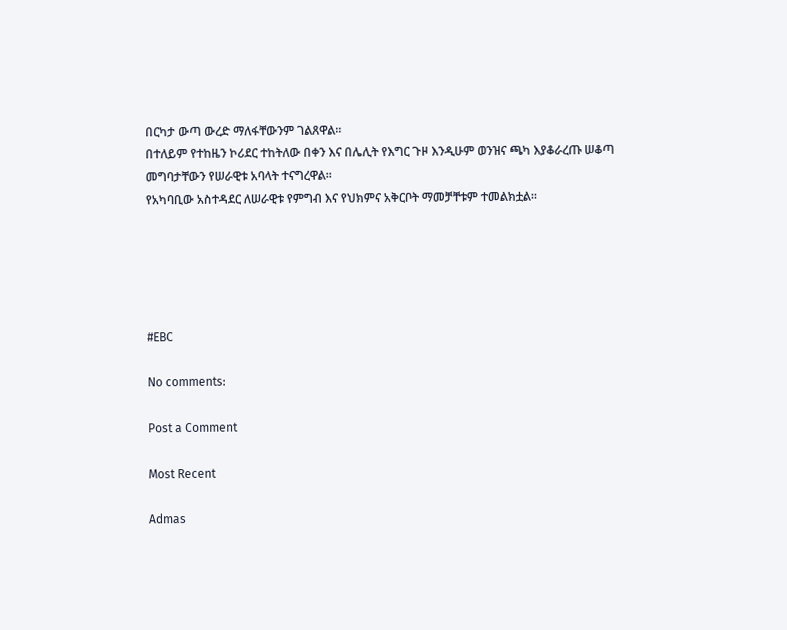በርካታ ውጣ ውረድ ማለፋቸውንም ገልጸዋል።
በተለይም የተከዜን ኮሪደር ተከትለው በቀን እና በሌሊት የእግር ጉዞ እንዲሁም ወንዝና ጫካ እያቆራረጡ ሠቆጣ መግባታቸውን የሠራዊቱ አባላት ተናግረዋል።
የአካባቢው አስተዳደር ለሠራዊቱ የምግብ እና የህክምና አቅርቦት ማመቻቸቱም ተመልክቷል።





#EBC

No comments:

Post a Comment

Most Recent

Admas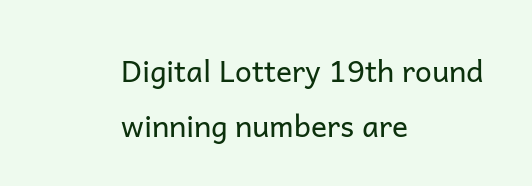Digital Lottery 19th round winning numbers are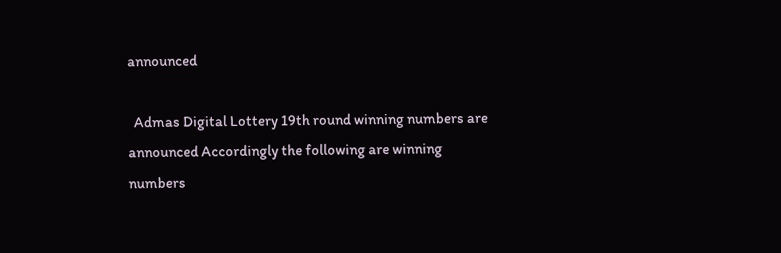announced

  Admas Digital Lottery 19th round winning numbers are announced Accordingly the following are winning numbers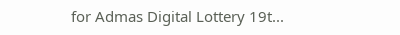for Admas Digital Lottery 19t...